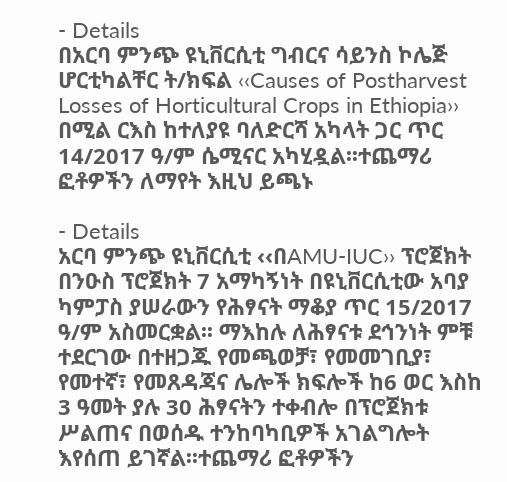- Details
በአርባ ምንጭ ዩኒቨርሲቲ ግብርና ሳይንስ ኮሌጅ ሆርቲካልቸር ት/ክፍል ‹‹Causes of Postharvest Losses of Horticultural Crops in Ethiopia›› በሚል ርእስ ከተለያዩ ባለድርሻ አካላት ጋር ጥር 14/2017 ዓ/ም ሴሚናር አካሂዷል፡፡ተጨማሪ ፎቶዎችን ለማየት እዚህ ይጫኑ

- Details
አርባ ምንጭ ዩኒቨርሲቲ ‹‹በAMU-IUC›› ፕሮጀክት በንዑስ ፕሮጀክት 7 አማካኝነት በዩኒቨርሲቲው አባያ ካምፓስ ያሠራውን የሕፃናት ማቆያ ጥር 15/2017 ዓ/ም አስመርቋል፡፡ ማእከሉ ለሕፃናቱ ደኅንነት ምቹ ተደርገው በተዘጋጁ የመጫወቻ፣ የመመገቢያ፣ የመተኛ፣ የመጸዳጃና ሌሎች ክፍሎች ከ6 ወር እስከ 3 ዓመት ያሉ 30 ሕፃናትን ተቀብሎ በፕሮጀክቱ ሥልጠና በወሰዱ ተንከባካቢዎች አገልግሎት እየሰጠ ይገኛል፡፡ተጨማሪ ፎቶዎችን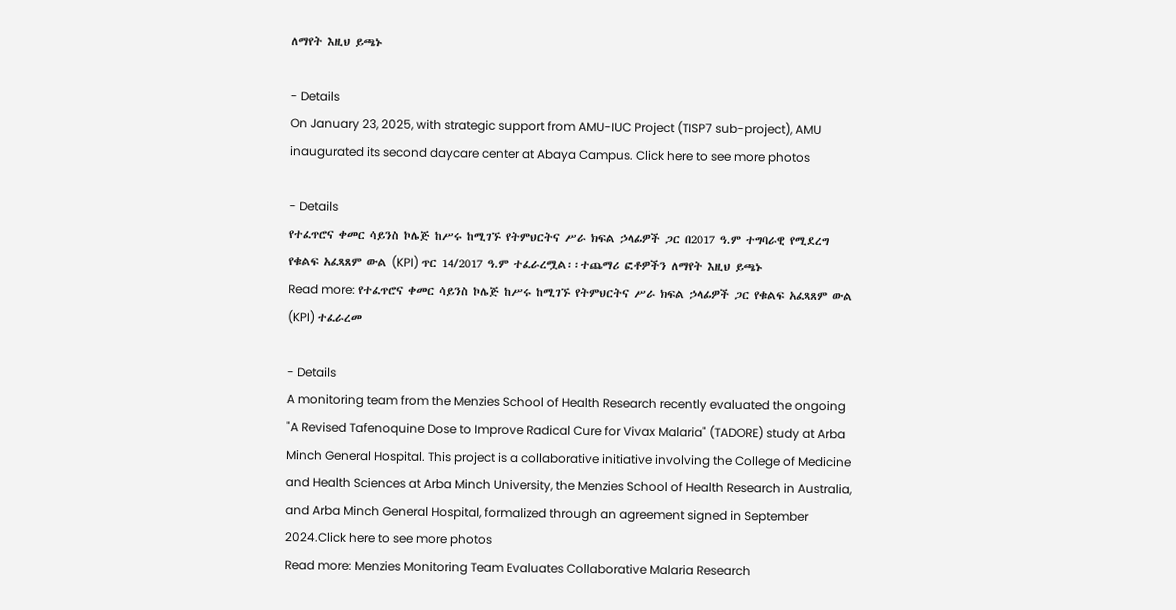ለማየት እዚህ ይጫኑ

- Details
On January 23, 2025, with strategic support from AMU-IUC Project (TISP7 sub-project), AMU inaugurated its second daycare center at Abaya Campus. Click here to see more photos

- Details
የተፈጥሮና ቀመር ሳይንስ ኮሌጅ ከሥሩ ከሚገኙ የትምህርትና ሥራ ክፍል ኃላፊዎች ጋር በ2017 ዓ.ም ተግባራዊ የሚደረግ የቁልፍ አፈጻጸም ውል (KPI) ጥር 14/2017 ዓ.ም ተፈራረሟል፡፡ተጨማሪ ፎቶዎችን ለማየት እዚህ ይጫኑ
Read more: የተፈጥሮና ቀመር ሳይንስ ኮሌጅ ከሥሩ ከሚገኙ የትምህርትና ሥራ ክፍል ኃላፊዎች ጋር የቁልፍ አፈጻጸም ውል (KPI) ተፈራረመ

- Details
A monitoring team from the Menzies School of Health Research recently evaluated the ongoing "A Revised Tafenoquine Dose to Improve Radical Cure for Vivax Malaria" (TADORE) study at Arba Minch General Hospital. This project is a collaborative initiative involving the College of Medicine and Health Sciences at Arba Minch University, the Menzies School of Health Research in Australia, and Arba Minch General Hospital, formalized through an agreement signed in September 2024.Click here to see more photos
Read more: Menzies Monitoring Team Evaluates Collaborative Malaria Research